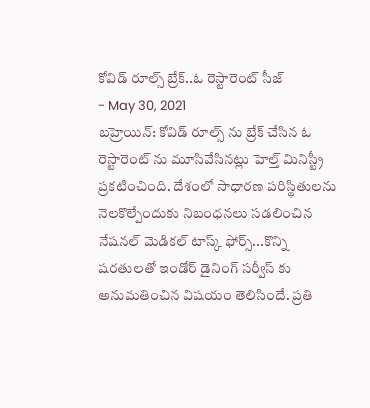కోవిడ్ రూల్స్ బ్రేక్..ఓ రెస్టారెంట్ సీజ్
- May 30, 2021
బహ్రెయిన్: కోవిడ్ రూల్స్ ను బ్రేక్ చేసిన ఓ రెస్టారెంట్ ను మూసివేసినట్లు హెల్త్ మినిస్ట్రీ ప్రకటించింది. దేశంలో సాధారణ పరిస్థితులను నెలకొల్పేందుకు నిబంధనలు సడలించిన నేషనల్ మెడికల్ టాస్క్ ఫోర్స్...కొన్ని షరతులతో ఇండోర్ డైనింగ్ సర్వీస్ కు అనుమతించిన విషయం తెలిసిందే. ప్రతి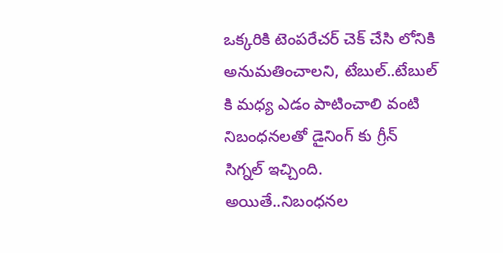ఒక్కరికి టెంపరేచర్ చెక్ చేసి లోనికి అనుమతించాలని, టేబుల్..టేబుల్ కి మధ్య ఎడం పాటించాలి వంటి నిబంధనలతో డైనింగ్ కు గ్రీన్ సిగ్నల్ ఇచ్చింది. అయితే..నిబంధనల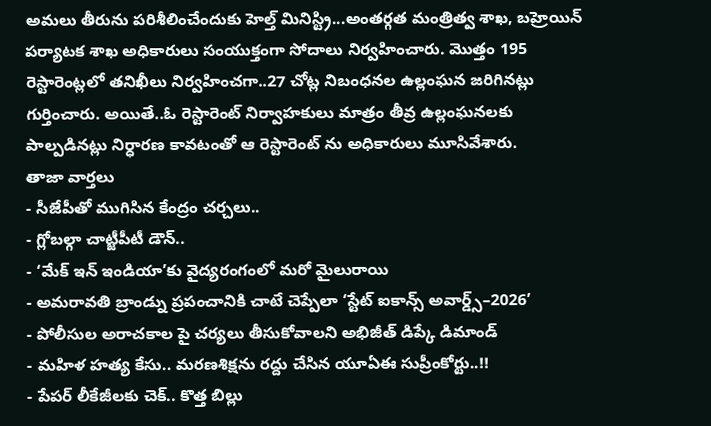అమలు తీరును పరిశీలించేందుకు హెల్త్ మినిస్ట్రి...అంతర్గత మంత్రిత్వ శాఖ, బహ్రెయిన్ పర్యాటక శాఖ అధికారులు సంయుక్తంగా సోదాలు నిర్వహించారు. మొత్తం 195 రెస్టారెంట్లలో తనిఖీలు నిర్వహించగా..27 చోట్ల నిబంధనల ఉల్లంఘన జరిగినట్లు గుర్తించారు. అయితే..ఓ రెస్టారెంట్ నిర్వాహకులు మాత్రం తీవ్ర ఉల్లంఘనలకు పాల్పడినట్లు నిర్ధారణ కావటంతో ఆ రెస్టారెంట్ ను అధికారులు మూసివేశారు.
తాజా వార్తలు
- సీజేపీతో ముగిసిన కేంద్రం చర్చలు..
- గ్లోబల్గా చాట్జీపీటీ డౌన్..
- ‘మేక్ ఇన్ ఇండియా’కు వైద్యరంగంలో మరో మైలురాయి
- అమరావతి బ్రాండ్ను ప్రపంచానికి చాటే చెప్పేలా ‘స్టేట్ ఐకాన్స్ అవార్డ్స్–2026’
- పోలీసుల అరాచకాల పై చర్యలు తీసుకోవాలని అభిజీత్ డిప్కే డిమాండ్
- మహిళ హత్య కేసు.. మరణశిక్షను రద్దు చేసిన యూఏఈ సుప్రీంకోర్టు..!!
- పేపర్ లీకేజీలకు చెక్.. కొత్త బిల్లు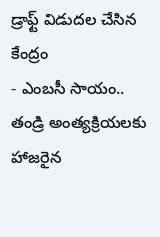డ్రాఫ్ట్ విడుదల చేసిన కేంద్రం
- ఎంబసీ సాయం.. తండ్రి అంత్యక్రియలకు హాజరైన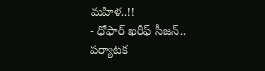మహిళ..!!
- ధోఫార్ ఖరీఫ్ సీజన్.. పర్యాటక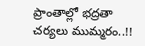ప్రాంతాల్లో భద్రతా చర్యలు ముమ్మరం..!!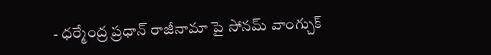- ధర్మేంద్ర ప్రధాన్ రాజీనామా పై సోనమ్ వాంగ్చుక్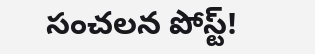సంచలన పోస్ట్!